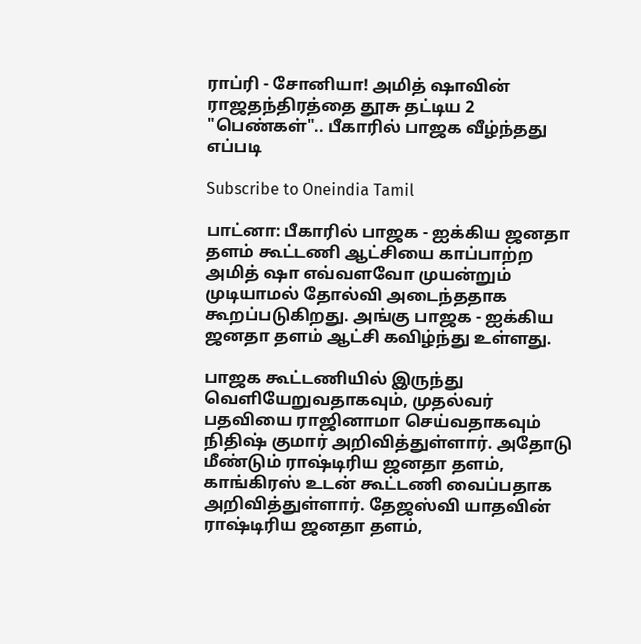ராப்ரி - சோனியா! அமித் ஷாவின் ராஜதந்திரத்தை தூசு தட்டிய 2 "பெண்கள்".. பீகாரில் பாஜக வீழ்ந்தது எப்படி

Subscribe to Oneindia Tamil

பாட்னா: பீகாரில் பாஜக - ஐக்கிய ஜனதா தளம் கூட்டணி ஆட்சியை காப்பாற்ற அமித் ஷா எவ்வளவோ முயன்றும் முடியாமல் தோல்வி அடைந்ததாக கூறப்படுகிறது. அங்கு பாஜக - ஐக்கிய ஜனதா தளம் ஆட்சி கவிழ்ந்து உள்ளது.

பாஜக கூட்டணியில் இருந்து வெளியேறுவதாகவும், முதல்வர் பதவியை ராஜினாமா செய்வதாகவும் நிதிஷ் குமார் அறிவித்துள்ளார். அதோடு மீண்டும் ராஷ்டிரிய ஜனதா தளம், காங்கிரஸ் உடன் கூட்டணி வைப்பதாக அறிவித்துள்ளார். தேஜஸ்வி யாதவின் ராஷ்டிரிய ஜனதா தளம்,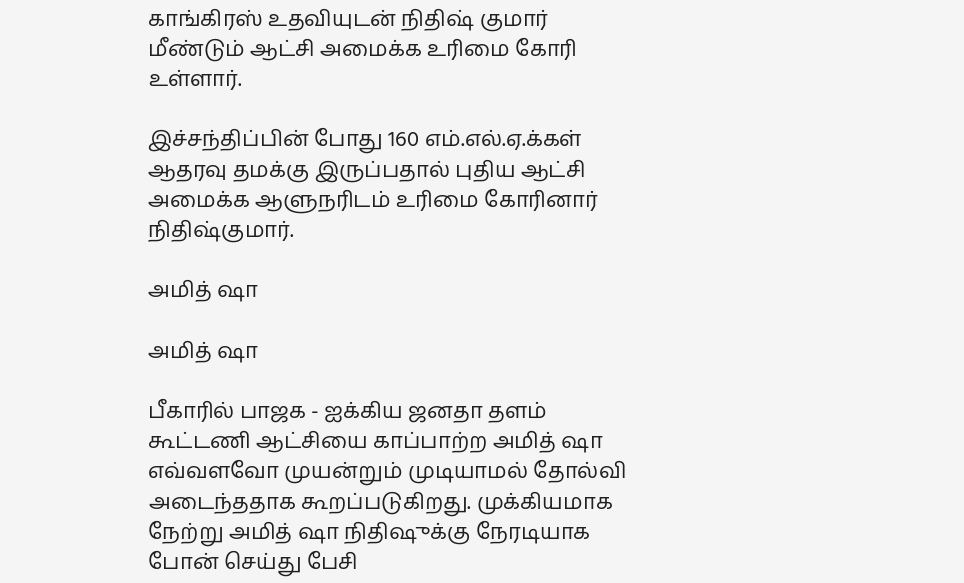காங்கிரஸ் உதவியுடன் நிதிஷ் குமார் மீண்டும் ஆட்சி அமைக்க உரிமை கோரி உள்ளார்.

இச்சந்திப்பின் போது 160 எம்.எல்.ஏ.க்கள் ஆதரவு தமக்கு இருப்பதால் புதிய ஆட்சி அமைக்க ஆளுநரிடம் உரிமை கோரினார் நிதிஷ்குமார்.

அமித் ஷா

அமித் ஷா

பீகாரில் பாஜக - ஐக்கிய ஜனதா தளம் கூட்டணி ஆட்சியை காப்பாற்ற அமித் ஷா எவ்வளவோ முயன்றும் முடியாமல் தோல்வி அடைந்ததாக கூறப்படுகிறது. முக்கியமாக நேற்று அமித் ஷா நிதிஷுக்கு நேரடியாக போன் செய்து பேசி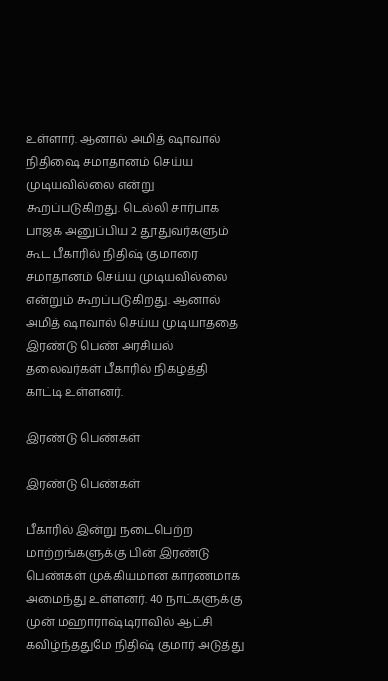உள்ளார். ஆனால் அமித் ஷாவால் நிதிஷை சமாதானம் செய்ய முடியவில்லை என்று கூறப்படுகிறது. டெல்லி சார்பாக பாஜக அனுப்பிய 2 தூதுவர்களும் கூட பீகாரில் நிதிஷ் குமாரை சமாதானம் செய்ய முடியவில்லை என்றும் கூறப்படுகிறது. ஆனால் அமித் ஷாவால் செய்ய முடியாததை இரண்டு பெண் அரசியல் தலைவர்கள் பீகாரில் நிகழ்த்தி காட்டி உள்ளனர்.

இரண்டு பெண்கள்

இரண்டு பெண்கள்

பீகாரில் இன்று நடைபெற்ற மாற்றங்களுக்கு பின் இரண்டு பெண்கள் முக்கியமான காரணமாக அமைந்து உள்ளனர். 40 நாட்களுக்கு முன் மஹாராஷ்டிராவில் ஆட்சி கவிழ்ந்ததுமே நிதிஷ் குமார் அடுத்து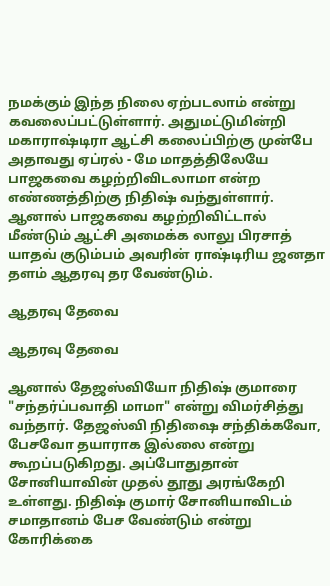நமக்கும் இந்த நிலை ஏற்படலாம் என்று கவலைப்பட்டுள்ளார். அதுமட்டுமின்றி மகாராஷ்டிரா ஆட்சி கலைப்பிற்கு முன்பே அதாவது ஏப்ரல் - மே மாதத்திலேயே பாஜகவை கழற்றிவிடலாமா என்ற எண்ணத்திற்கு நிதிஷ் வந்துள்ளார். ஆனால் பாஜகவை கழற்றிவிட்டால் மீண்டும் ஆட்சி அமைக்க லாலு பிரசாத் யாதவ் குடும்பம் அவரின் ராஷ்டிரிய ஜனதா தளம் ஆதரவு தர வேண்டும்.

ஆதரவு தேவை

ஆதரவு தேவை

ஆனால் தேஜஸ்வியோ நிதிஷ் குமாரை "சந்தர்ப்பவாதி மாமா" என்று விமர்சித்து வந்தார். தேஜஸ்வி நிதிஷை சந்திக்கவோ, பேசவோ தயாராக இல்லை என்று கூறப்படுகிறது. அப்போதுதான் சோனியாவின் முதல் தூது அரங்கேறி உள்ளது. நிதிஷ் குமார் சோனியாவிடம் சமாதானம் பேச வேண்டும் என்று கோரிக்கை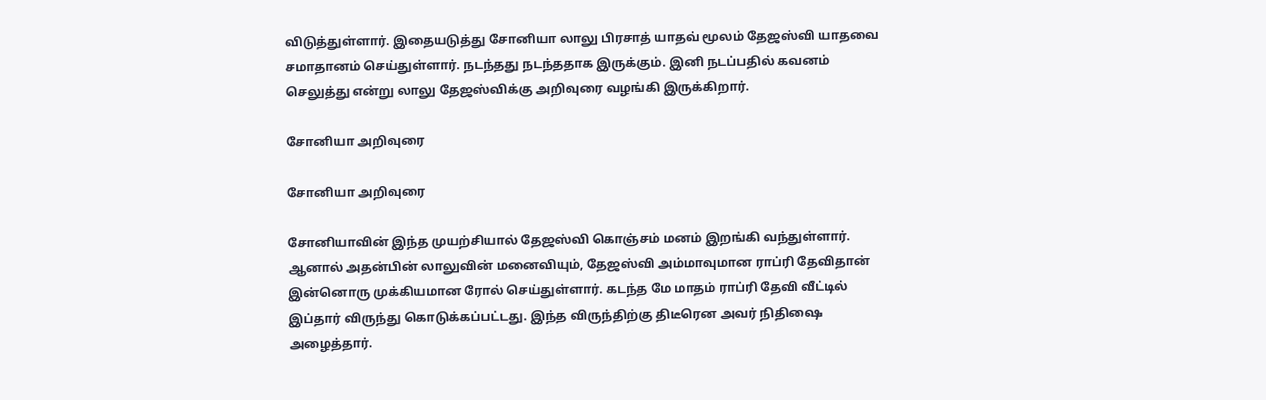விடுத்துள்ளார். இதையடுத்து சோனியா லாலு பிரசாத் யாதவ் மூலம் தேஜஸ்வி யாதவை சமாதானம் செய்துள்ளார். நடந்தது நடந்ததாக இருக்கும். இனி நடப்பதில் கவனம் செலுத்து என்று லாலு தேஜஸ்விக்கு அறிவுரை வழங்கி இருக்கிறார்.

சோனியா அறிவுரை

சோனியா அறிவுரை

சோனியாவின் இந்த முயற்சியால் தேஜஸ்வி கொஞ்சம் மனம் இறங்கி வந்துள்ளார். ஆனால் அதன்பின் லாலுவின் மனைவியும், தேஜஸ்வி அம்மாவுமான ராப்ரி தேவிதான் இன்னொரு முக்கியமான ரோல் செய்துள்ளார். கடந்த மே மாதம் ராப்ரி தேவி வீட்டில் இப்தார் விருந்து கொடுக்கப்பட்டது. இந்த விருந்திற்கு திடீரென அவர் நிதிஷை அழைத்தார்.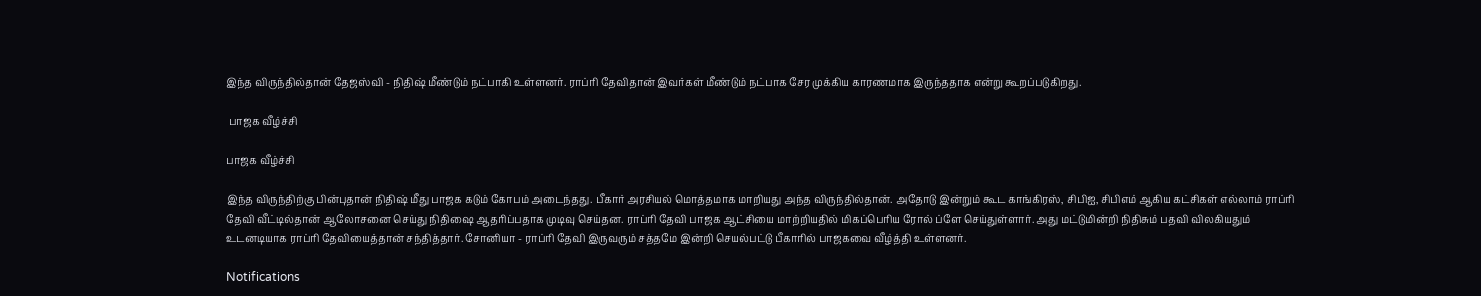இந்த விருந்தில்தான் தேஜஸ்வி - நிதிஷ் மீண்டும் நட்பாகி உள்ளனர். ராப்ரி தேவிதான் இவர்கள் மீண்டும் நட்பாக சேர முக்கிய காரணமாக இருந்ததாக என்று கூறப்படுகிறது.

 பாஜக வீழ்ச்சி

பாஜக வீழ்ச்சி

இந்த விருந்திற்கு பின்புதான் நிதிஷ் மீது பாஜக கடும் கோபம் அடைந்தது. பீகார் அரசியல் மொத்தமாக மாறியது அந்த விருந்தில்தான். அதோடு இன்றும் கூட காங்கிரஸ், சிபிஐ, சிபிஎம் ஆகிய கட்சிகள் எல்லாம் ராப்ரி தேவி வீட்டில்தான் ஆலோசனை செய்து நிதிஷை ஆதரிப்பதாக முடிவு செய்தன. ராப்ரி தேவி பாஜக ஆட்சியை மாற்றியதில் மிகப்பெரிய ரோல் ப்ளே செய்துள்ளார். அது மட்டுமின்றி நிதிசும் பதவி விலகியதும் உடனடியாக ராப்ரி தேவியைத்தான் சந்தித்தார். சோனியா - ராப்ரி தேவி இருவரும் சத்தமே இன்றி செயல்பட்டு பீகாரில் பாஜகவை வீழ்த்தி உள்ளனர்.

Notifications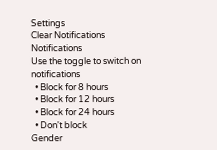Settings
Clear Notifications
Notifications
Use the toggle to switch on notifications
  • Block for 8 hours
  • Block for 12 hours
  • Block for 24 hours
  • Don't block
Gender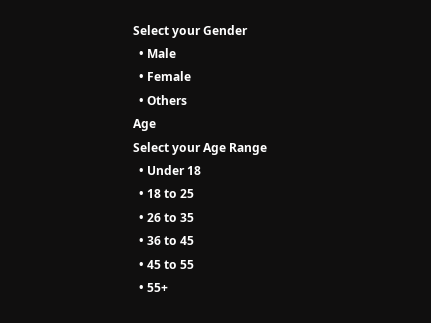Select your Gender
  • Male
  • Female
  • Others
Age
Select your Age Range
  • Under 18
  • 18 to 25
  • 26 to 35
  • 36 to 45
  • 45 to 55
  • 55+